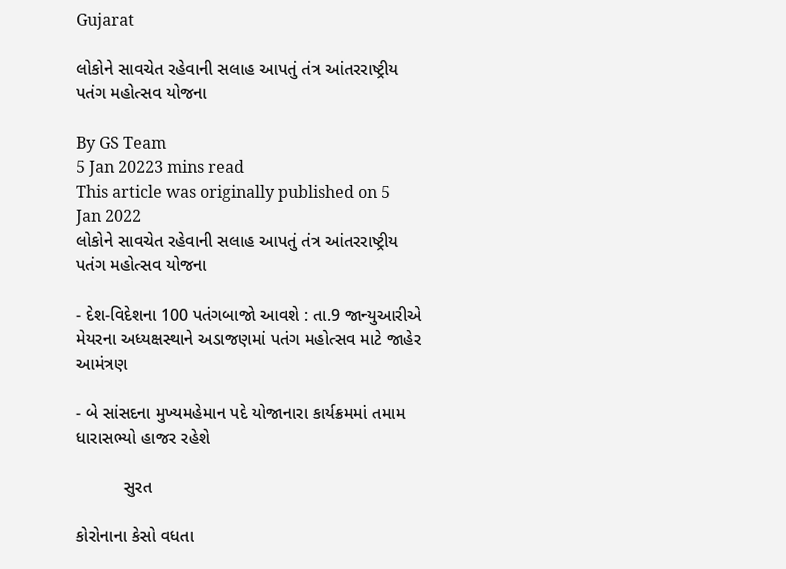Gujarat

લોકોને સાવચેત રહેવાની સલાહ આપતું તંત્ર આંતરરાષ્ટ્રીય પતંગ મહોત્સવ યોજના

By GS Team
5 Jan 20223 mins read
This article was originally published on 5 Jan 2022
લોકોને સાવચેત રહેવાની સલાહ આપતું તંત્ર આંતરરાષ્ટ્રીય પતંગ મહોત્સવ યોજના

- દેશ-વિદેશના 100 પતંગબાજો આવશે : તા.9 જાન્યુઆરીએ મેયરના અધ્યક્ષસ્થાને અડાજણમાં પતંગ મહોત્સવ માટે જાહેર આમંત્રણ

- બે સાંસદના મુખ્યમહેમાન પદે યોજાનારા કાર્યક્રમમાં તમામ ધારાસભ્યો હાજર રહેશે

          સુરત

કોરોનાના કેસો વધતા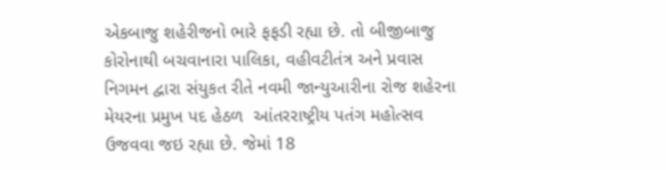એકબાજુ શહેરીજનો ભારે ફફડી રહ્યા છે. તો બીજીબાજુ કોરોનાથી બચવાનારા પાલિકા, વહીવટીતંત્ર અને પ્રવાસ નિગમન દ્વારા સંયુકત રીતે નવમી જાન્યુઆરીના રોજ શહેરના મેયરના પ્રમુખ પદ હેઠળ  આંતરરાષ્ટ્રીય પતંગ મહોત્સવ ઉજવવા જઇ રહ્યા છે. જેમાં 18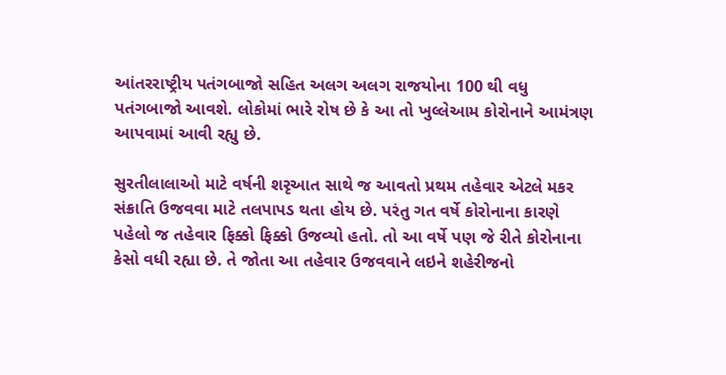આંતરરાષ્ટ્રીય પતંગબાજો સહિત અલગ અલગ રાજયોના 100 થી વધુ પતંગબાજો આવશે. લોકોમાં ભારે રોષ છે કે આ તો ખુલ્લેઆમ કોરોનાને આમંત્રણ આપવામાં આવી રહ્યુ છે.

સુરતીલાલાઓ માટે વર્ષની શરૃઆત સાથે જ આવતો પ્રથમ તહેવાર એટલે મકર સંક્રાતિ ઉજવવા માટે તલપાપડ થતા હોય છે. પરંતુ ગત વર્ષે કોરોનાના કારણે પહેલો જ તહેવાર ફિક્કો ફિક્કો ઉજવ્યો હતો. તો આ વર્ષે પણ જે રીતે કોરોનાના કેસો વધી રહ્યા છે. તે જોતા આ તહેવાર ઉજવવાને લઇને શહેરીજનો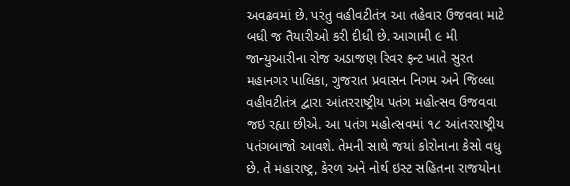અવઢવમાં છે. પરંતુ વહીવટીતંત્ર આ તહેવાર ઉજવવા માટે બધી જ તૈયારીઓ કરી દીધી છે. આગામી ૯ મી જાન્યુઆરીના રોજ અડાજણ રિવર ફન્ટ ખાતે સુરત મહાનગર પાલિકા, ગુજરાત પ્રવાસન નિગમ અને જિલ્લા વહીવટીતંત્ર દ્વારા આંતરરાષ્ટ્રીય પતંગ મહોત્સવ ઉજવવા જઇ રહ્યા છીએ. આ પતંગ મહોત્સવમાં ૧૮ આંતરરાષ્ટ્રીય પતંગબાજો આવશે. તેમની સાથે જયાં કોરોનાના કેસો વધુ છે. તે મહારાષ્ટ્ર, કેરળ અને નોર્થ ઇસ્ટ સહિતના રાજયોના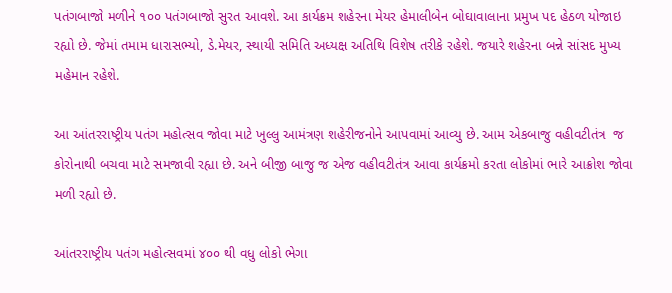પતંગબાજો મળીને ૧૦૦ પતંગબાજો સુરત આવશે. આ કાર્યક્રમ શહેરના મેયર હેમાલીબેન બોઘાવાલાના પ્રમુખ પદ હેઠળ યોજાઇ રહ્યો છે. જેમાં તમામ ધારાસભ્યો, ડે.મેયર, સ્થાયી સમિતિ અધ્યક્ષ અતિથિ વિશેષ તરીકે રહેશે. જયારે શહેરના બન્ને સાંસદ મુખ્ય મહેમાન રહેશે.

આ આંતરરાષ્ટ્રીય પતંગ મહોત્સવ જોવા માટે ખુલ્લુ આમંત્રણ શહેરીજનોને આપવામાં આવ્યુ છે. આમ એકબાજુ વહીવટીતંત્ર  જ કોરોનાથી બચવા માટે સમજાવી રહ્યા છે. અને બીજી બાજુ જ એજ વહીવટીતંત્ર આવા કાર્યક્રમો કરતા લોકોમાં ભારે આક્રોશ જોવા મળી રહ્યો છે.

આંતરરાષ્ટ્રીય પતંગ મહોત્સવમાં ૪૦૦ થી વધુ લોકો ભેગા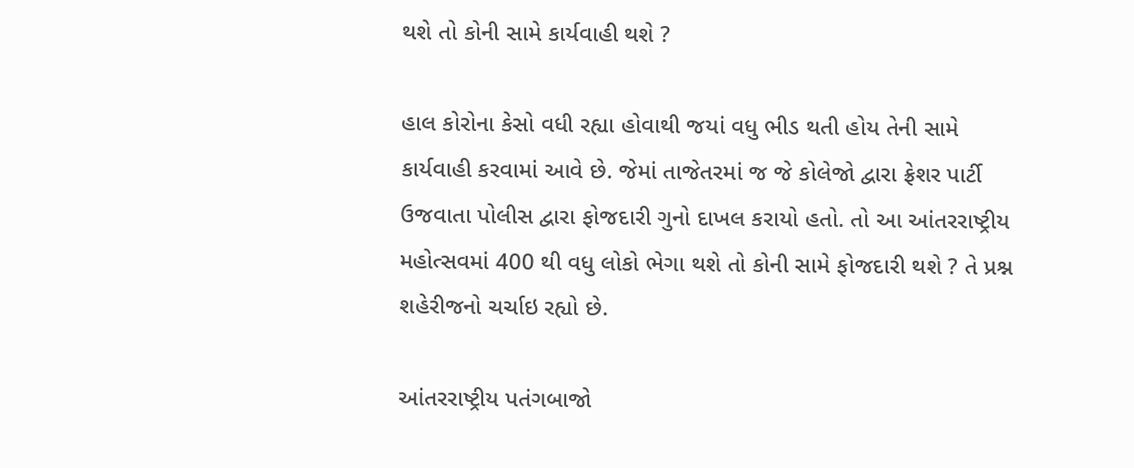થશે તો કોની સામે કાર્યવાહી થશે ?

હાલ કોરોના કેસો વધી રહ્યા હોવાથી જયાં વધુ ભીડ થતી હોય તેની સામે કાર્યવાહી કરવામાં આવે છે. જેમાં તાજેતરમાં જ જે કોલેજો દ્વારા ફ્રેશર પાર્ટી ઉજવાતા પોલીસ દ્વારા ફોજદારી ગુનો દાખલ કરાયો હતો. તો આ આંતરરાષ્ટ્રીય મહોત્સવમાં 400 થી વધુ લોકો ભેગા થશે તો કોની સામે ફોજદારી થશે ? તે પ્રશ્ન શહેરીજનો ચર્ચાઇ રહ્યો છે.

આંતરરાષ્ટ્રીય પતંગબાજો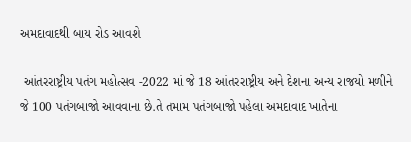અમદાવાદથી બાય રોડ આવશે

 આંતરરાષ્ટ્રીય પતંગ મહોત્સવ -2022 માં જે 18 આંતરરાષ્ટ્રીય અને દેશના અન્ય રાજયો મળીને જે 100 પતંગબાજો આવવાના છે.તે તમામ પતંગબાજો પહેલા અમદાવાદ ખાતેના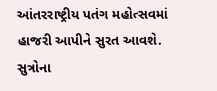આંતરરાષ્ટ્રીય પતંગ મહોત્સવમાં હાજરી આપીને સુરત આવશે. સુત્રોના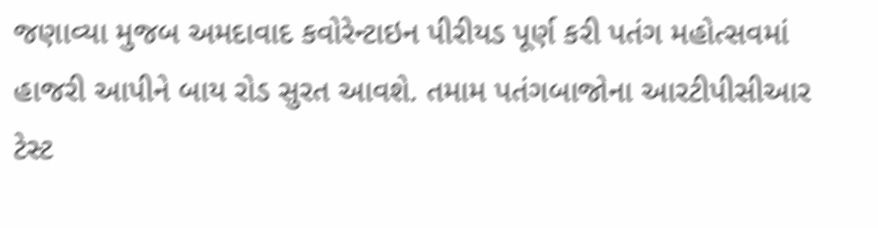જણાવ્યા મુજબ અમદાવાદ કવોરેન્ટાઇન પીરીયડ પૂર્ણ કરી પતંગ મહોત્સવમાં હાજરી આપીને બાય રોડ સુરત આવશે. તમામ પતંગબાજોના આરટીપીસીઆર ટેસ્ટ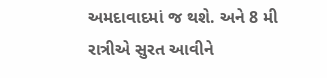અમદાવાદમાં જ થશે. અને 8 મી રાત્રીએ સુરત આવીને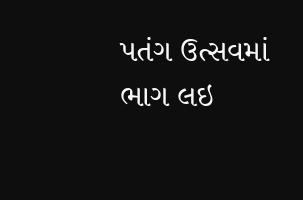પતંગ ઉત્સવમાં ભાગ લઇ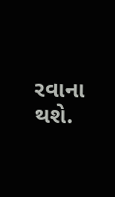રવાના થશે.